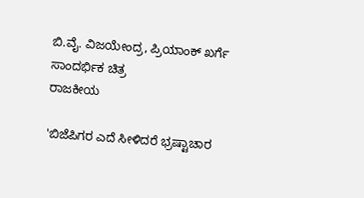ಬಿ.ವೈ. ವಿಜಯೇಂದ್ರ, ಪ್ರಿಯಾಂಕ್ ಖರ್ಗೆ ಸಾಂದರ್ಭಿಕ ಚಿತ್ರ
ರಾಜಕೀಯ

'ಬಿಜೆಪಿಗರ ಎದೆ ಸೀಳಿದರೆ ಭ್ರಷ್ಟಾಚಾರ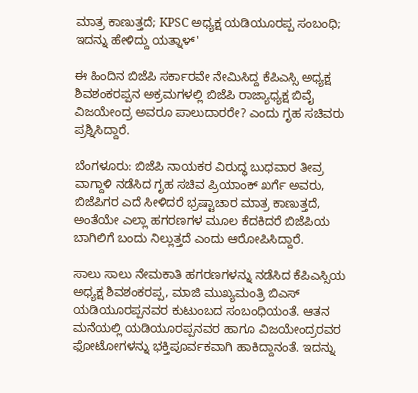ಮಾತ್ರ ಕಾಣುತ್ತದೆ; KPSC ಅಧ್ಯಕ್ಷ ಯಡಿಯೂರಪ್ಪ ಸಂಬಂಧಿ; ಇದನ್ನು ಹೇಳಿದ್ದು ಯತ್ನಾಳ್'

ಈ ಹಿಂದಿನ ಬಿಜೆಪಿ ಸರ್ಕಾರವೇ ನೇಮಿಸಿದ್ದ ಕೆಪಿಎಸ್ಸಿ ಅಧ್ಯಕ್ಷ ಶಿವಶಂಕರಪ್ಪನ ಅಕ್ರಮಗಳಲ್ಲಿ ಬಿಜೆಪಿ ರಾಜ್ಯಾಧ್ಯಕ್ಷ ಬಿವೈ ವಿಜಯೇಂದ್ರ ಅವರೂ ಪಾಲುದಾರರೇ? ಎಂದು ಗೃಹ ಸಚಿವರು ಪ್ರಶ್ನಿಸಿದ್ದಾರೆ.

ಬೆಂಗಳೂರು: ಬಿಜೆಪಿ ನಾಯಕರ ವಿರುದ್ಧ ಬುಧವಾರ ತೀವ್ರ ವಾಗ್ದಾಳಿ ನಡೆಸಿದ ಗೃಹ ಸಚಿವ ಪ್ರಿಯಾಂಕ್ ಖರ್ಗೆ ಅವರು, ಬಿಜೆಪಿಗರ ಎದೆ ಸೀಳಿದರೆ ಭ್ರಷ್ಟಾಚಾರ ಮಾತ್ರ ಕಾಣುತ್ತದೆ, ಅಂತೆಯೇ ಎಲ್ಲಾ ಹಗರಣಗಳ ಮೂಲ ಕೆದಕಿದರೆ ಬಿಜೆಪಿಯ ಬಾಗಿಲಿಗೆ ಬಂದು ನಿಲ್ಲುತ್ತದೆ ಎಂದು ಆರೋಪಿಸಿದ್ದಾರೆ.

ಸಾಲು ಸಾಲು ನೇಮಕಾತಿ ಹಗರಣಗಳನ್ನು ನಡೆಸಿದ ಕೆಪಿಎಸ್ಸಿಯ ಅಧ್ಯಕ್ಷ ಶಿವಶಂಕರಪ್ಪ, ಮಾಜಿ ಮುಖ್ಯಮಂತ್ರಿ ಬಿಎಸ್ ಯಡಿಯೂರಪ್ಪನವರ ಕುಟುಂಬದ ಸಂಬಂಧಿಯಂತೆ. ಆತನ ಮನೆಯಲ್ಲಿ ಯಡಿಯೂರಪ್ಪನವರ ಹಾಗೂ ವಿಜಯೇಂದ್ರರವರ ಫೋಟೋಗಳನ್ನು ಭಕ್ತಿಪೂರ್ವಕವಾಗಿ ಹಾಕಿದ್ದಾನಂತೆ. ಇದನ್ನು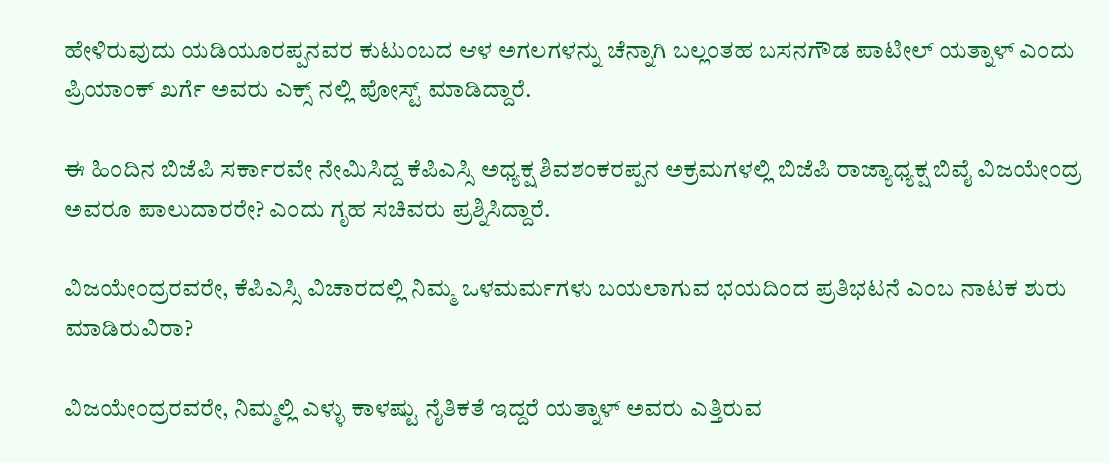ಹೇಳಿರುವುದು ಯಡಿಯೂರಪ್ಪನವರ ಕುಟುಂಬದ ಆಳ ಅಗಲಗಳನ್ನು ಚೆನ್ನಾಗಿ ಬಲ್ಲಂತಹ ಬಸನಗೌಡ ಪಾಟೀಲ್ ಯತ್ನಾಳ್ ಎಂದು ಪ್ರಿಯಾಂಕ್ ಖರ್ಗೆ ಅವರು ಎಕ್ಸ್ ನಲ್ಲಿ ಪೋಸ್ಟ್ ಮಾಡಿದ್ದಾರೆ.

ಈ ಹಿಂದಿನ ಬಿಜೆಪಿ ಸರ್ಕಾರವೇ ನೇಮಿಸಿದ್ದ ಕೆಪಿಎಸ್ಸಿ ಅಧ್ಯಕ್ಷ ಶಿವಶಂಕರಪ್ಪನ ಅಕ್ರಮಗಳಲ್ಲಿ ಬಿಜೆಪಿ ರಾಜ್ಯಾಧ್ಯಕ್ಷ ಬಿವೈ ವಿಜಯೇಂದ್ರ ಅವರೂ ಪಾಲುದಾರರೇ? ಎಂದು ಗೃಹ ಸಚಿವರು ಪ್ರಶ್ನಿಸಿದ್ದಾರೆ.

ವಿಜಯೇಂದ್ರರವರೇ, ಕೆಪಿಎಸ್ಸಿ ವಿಚಾರದಲ್ಲಿ ನಿಮ್ಮ ಒಳಮರ್ಮಗಳು ಬಯಲಾಗುವ ಭಯದಿಂದ ಪ್ರತಿಭಟನೆ ಎಂಬ ನಾಟಕ ಶುರು ಮಾಡಿರುವಿರಾ?

ವಿಜಯೇಂದ್ರರವರೇ, ನಿಮ್ಮಲ್ಲಿ ಎಳ್ಳು ಕಾಳಷ್ಟು ನೈತಿಕತೆ ಇದ್ದರೆ ಯತ್ನಾಳ್ ಅವರು ಎತ್ತಿರುವ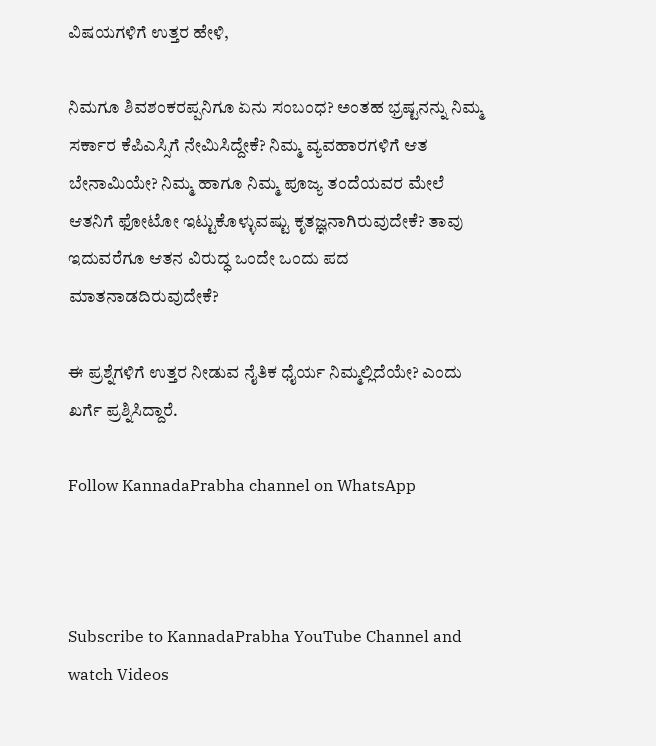ವಿಷಯಗಳಿಗೆ ಉತ್ತರ ಹೇಳಿ,

ನಿಮಗೂ ಶಿವಶಂಕರಪ್ಪನಿಗೂ ಏನು ಸಂಬಂಧ? ಅಂತಹ ಭ್ರಷ್ಟನನ್ನು ನಿಮ್ಮ ಸರ್ಕಾರ ಕೆಪಿಎಸ್ಸಿಗೆ ನೇಮಿಸಿದ್ದೇಕೆ? ನಿಮ್ಮ ವ್ಯವಹಾರಗಳಿಗೆ ಆತ ಬೇನಾಮಿಯೇ? ನಿಮ್ಮ ಹಾಗೂ ನಿಮ್ಮ ಪೂಜ್ಯ ತಂದೆಯವರ ಮೇಲೆ ಆತನಿಗೆ ಫೋಟೋ ಇಟ್ಟುಕೊಳ್ಳುವಷ್ಟು ಕೃತಜ್ಞನಾಗಿರುವುದೇಕೆ? ತಾವು ಇದುವರೆಗೂ ಆತನ ವಿರುದ್ಧ ಒಂದೇ ಒಂದು ಪದ ಮಾತನಾಡದಿರುವುದೇಕೆ?

ಈ ಪ್ರಶ್ನೆಗಳಿಗೆ ಉತ್ತರ ನೀಡುವ ನೈತಿಕ ಧೈರ್ಯ ನಿಮ್ಮಲ್ಲಿದೆಯೇ? ಎಂದು ಖರ್ಗೆ ಪ್ರಶ್ನಿಸಿದ್ದಾರೆ.

Follow KannadaPrabha channel on WhatsApp



Subscribe to KannadaPrabha YouTube Channel and watch Videos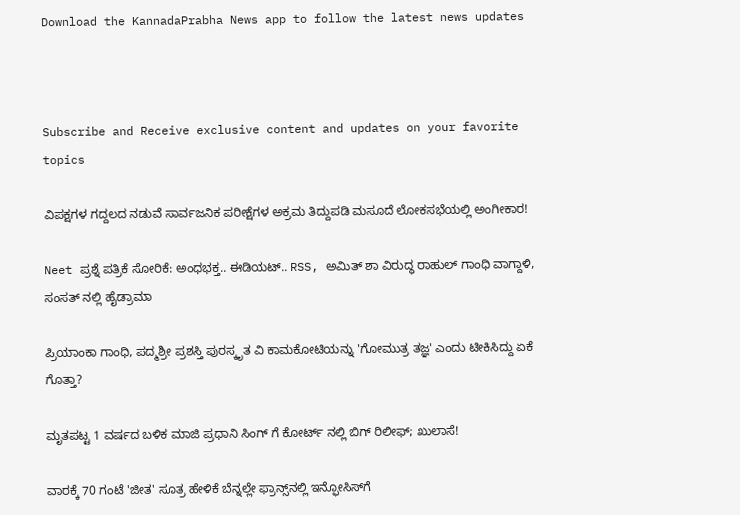Download the KannadaPrabha News app to follow the latest news updates



Subscribe and Receive exclusive content and updates on your favorite topics

ವಿಪಕ್ಷಗಳ ಗದ್ದಲದ ನಡುವೆ ಸಾರ್ವಜನಿಕ ಪರೀಕ್ಷೆಗಳ ಅಕ್ರಮ ತಿದ್ದುಪಡಿ ಮಸೂದೆ ಲೋಕಸಭೆಯಲ್ಲಿ ಅಂಗೀಕಾರ!

Neet ಪ್ರಶ್ನೆ ಪತ್ರಿಕೆ ಸೋರಿಕೆ: ಅಂಧಭಕ್ತ.. ಈಡಿಯಟ್.. RSS, ಅಮಿತ್ ಶಾ ವಿರುದ್ಧ ರಾಹುಲ್ ಗಾಂಧಿ ವಾಗ್ದಾಳಿ, ಸಂಸತ್ ನಲ್ಲಿ ಹೈಡ್ರಾಮಾ

ಪ್ರಿಯಾಂಕಾ ಗಾಂಧಿ, ಪದ್ಮಶ್ರೀ ಪ್ರಶಸ್ತಿ ಪುರಸ್ಕೃತ ವಿ ಕಾಮಕೋಟಿಯನ್ನು 'ಗೋಮುತ್ರ ತಜ್ಞ' ಎಂದು ಟೀಕಿಸಿದ್ದು ಏಕೆ ಗೊತ್ತಾ?

ಮೃತಪಟ್ಟ 1 ವರ್ಷದ ಬಳಿಕ ಮಾಜಿ ಪ್ರಧಾನಿ ಸಿಂಗ್ ಗೆ ಕೋರ್ಟ್ ನಲ್ಲಿ ಬಿಗ್ ರಿಲೀಫ್; ಖುಲಾಸೆ!

ವಾರಕ್ಕೆ 70 ಗಂಟೆ 'ಜೀತ' ಸೂತ್ರ ಹೇಳಿಕೆ ಬೆನ್ನಲ್ಲೇ ಫ್ರಾನ್ಸ್‌ನಲ್ಲಿ ಇನ್ಫೋಸಿಸ್‌ಗೆ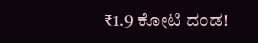₹1.9 ಕೋಟಿ ದಂಡ!